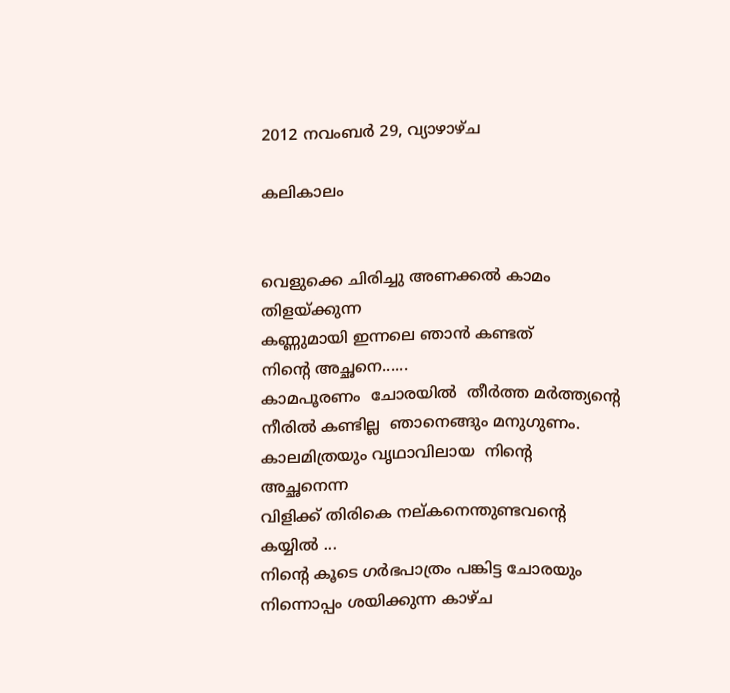2012 നവംബർ 29, വ്യാഴാഴ്‌ച

കലികാലം


വെളുക്കെ ചിരിച്ചു അണക്കല്‍ കാമം തിളയ്ക്കുന്ന
കണ്ണുമായി ഇന്നലെ ഞാന്‍ കണ്ടത്
നിന്റെ അച്ഛനെ......
കാമപൂരണം  ചോരയില്‍  തീര്‍ത്ത മര്‍ത്ത്യന്റെ
നീരില്‍ കണ്ടില്ല  ഞാനെങ്ങും മനുഗുണം.
കാലമിത്രയും വൃഥാവിലായ  നിന്റെ  അച്ഛനെന്ന
വിളിക്ക് തിരികെ നല്കനെന്തുണ്ടവന്റെ  കയ്യില്‍ ...
നിന്റെ കൂടെ ഗര്‍ഭപാത്രം പങ്കിട്ട ചോരയും
നിന്നൊപ്പം ശയിക്കുന്ന കാഴ്ച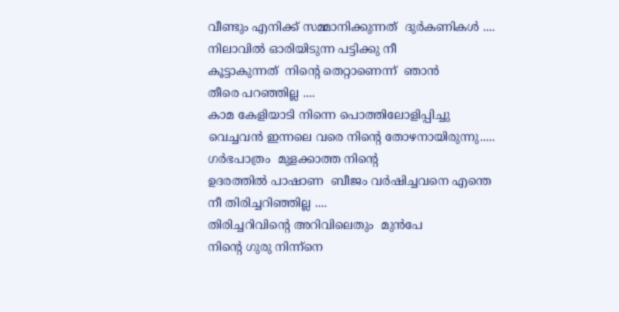വീണ്ടും എനിക്ക് സമ്മാനിക്കുന്നത്  ദുര്‍കണികള്‍ ....
നിലാവില്‍ ഓരിയിടുന്ന പട്ടിക്കു നീ
കൂട്ടാകുന്നത്  നിന്റെ തെറ്റാണെന്ന്  ഞാന്‍
തീരെ പറഞ്ഞില്ല ....
കാമ കേളിയാടി നിന്നെ പൊത്തിലോളിപ്പിച്ചു
വെച്ചവന്‍ ഇന്നലെ വരെ നിന്റെ തോഴനായിരുന്നു.....
ഗര്‍ഭപാത്രം  മുളക്കാത്ത നിന്റെ
ഉദരത്തില്‍ പാഷാണ  ബീജം വര്‍ഷിച്ചവനെ എന്തെ
നീ തിരിച്ചറിഞ്ഞില്ല ....
തിരിച്ചറിവിന്റെ അറിവിലെതും  മുന്‍പേ
നിന്റെ ഗുരു നിന്ന്നെ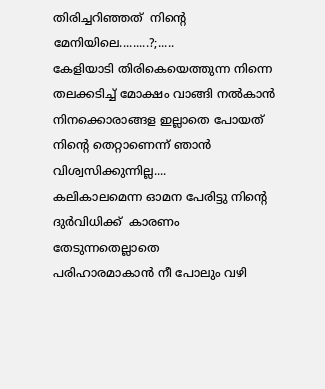തിരിച്ചറിഞ്ഞത്  നിന്റെ
മേനിയിലെ.........?;.....
കേളിയാടി തിരികെയെത്തുന്ന നിന്നെ
തലക്കടിച്ച് മോക്ഷം വാങ്ങി നല്‍കാന്‍
നിനക്കൊരാങ്ങള ഇല്ലാതെ പോയത്
നിന്റെ തെറ്റാണെന്ന് ഞാന്‍ വിശ്വസിക്കുന്നില്ല....
കലികാലമെന്ന ഓമന പേരിട്ടു നിന്റെ
ദുര്‍വിധിക്ക്  കാരണം തേടുന്നതെല്ലാതെ
പരിഹാരമാകാന്‍ നീ പോലും വഴി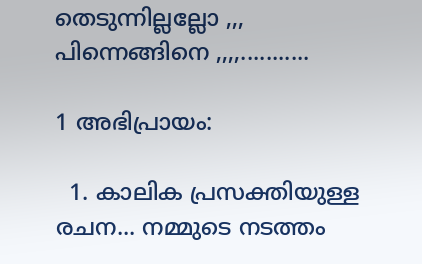തെടുന്നില്ലല്ലോ ,,, പിന്നെങ്ങിനെ ,,,,...........

1 അഭിപ്രായം:

  1. കാലിക പ്രസക്തിയുള്ള രചന... നമ്മുടെ നടത്തം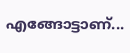എങ്ങോട്ടാണ്...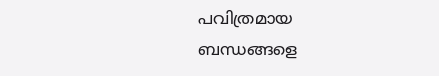പവിത്രമായ ബന്ധങ്ങളെ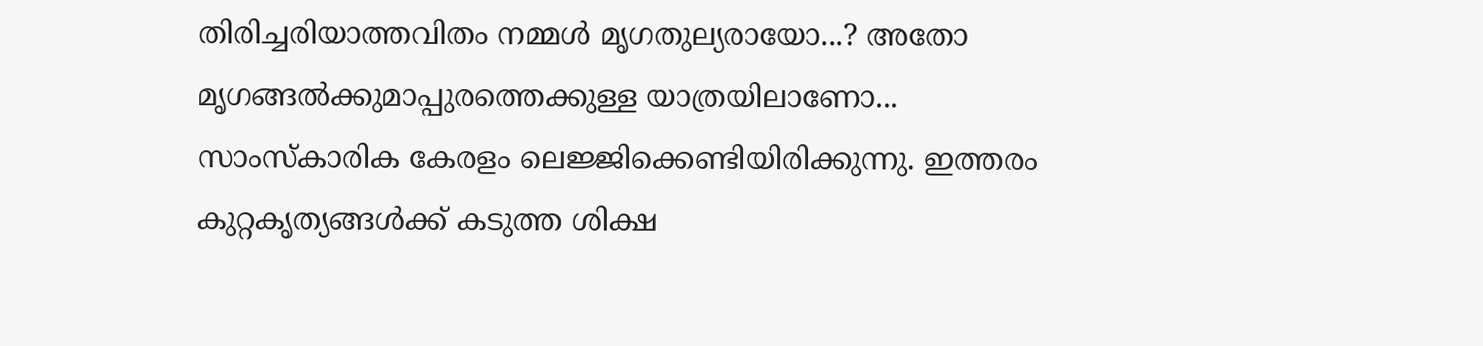തിരിച്ചരിയാത്തവിതം നമ്മള്‍ മൃഗതുല്യരായോ...? അതോ മൃഗങ്ങല്‍ക്കുമാപ്പുരത്തെക്കുള്ള യാത്രയിലാണോ... സാംസ്കാരിക കേരളം ലെജ്ജിക്കെണ്ടിയിരിക്കുന്നു. ഇത്തരം കുറ്റകൃത്യങ്ങള്‍ക്ക് കടുത്ത ശിക്ഷ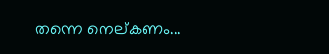തന്നെ നെല്കണം...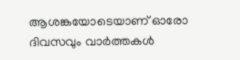ആശങ്കയോടെയാണ് ഓരോ ദിവസവും വാര്‍ത്തകള്‍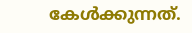കേള്‍ക്കുന്നത്.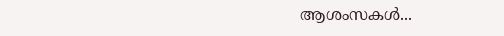ആശംസകള്‍...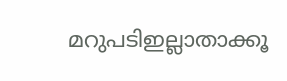മറുപടിഇല്ലാതാക്കൂ